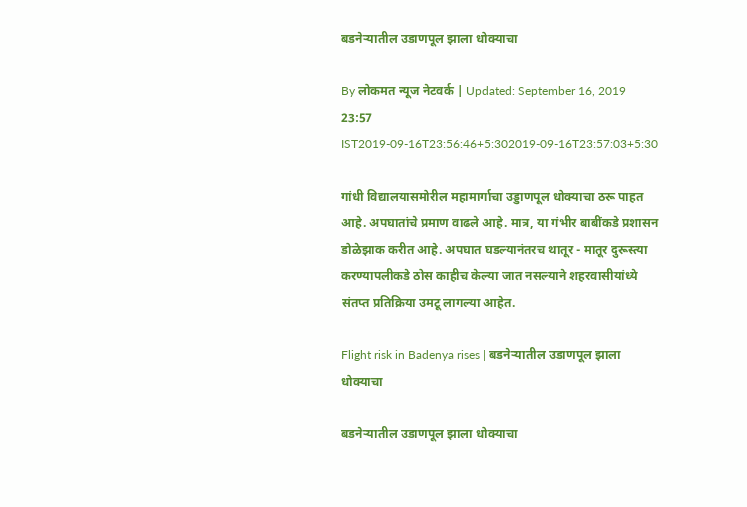बडनेऱ्यातील उडाणपूल झाला धोक्याचा

By लोकमत न्यूज नेटवर्क | Updated: September 16, 2019 23:57 IST2019-09-16T23:56:46+5:302019-09-16T23:57:03+5:30

गांधी विद्यालयासमोरील महामार्गाचा उड्डाणपूल धोक्याचा ठरू पाहत आहे. अपघातांचे प्रमाण वाढले आहे. मात्र, या गंभीर बाबींकडे प्रशासन डोळेझाक करीत आहे. अपघात घडल्यानंतरच थातूर - मातूर दुरूस्त्या करण्यापलीकडे ठोस काहीच केल्या जात नसल्याने शहरवासीयांध्ये संतप्त प्रतिक्रिया उमटू लागल्या आहेत.

Flight risk in Badenya rises | बडनेऱ्यातील उडाणपूल झाला धोक्याचा

बडनेऱ्यातील उडाणपूल झाला धोक्याचा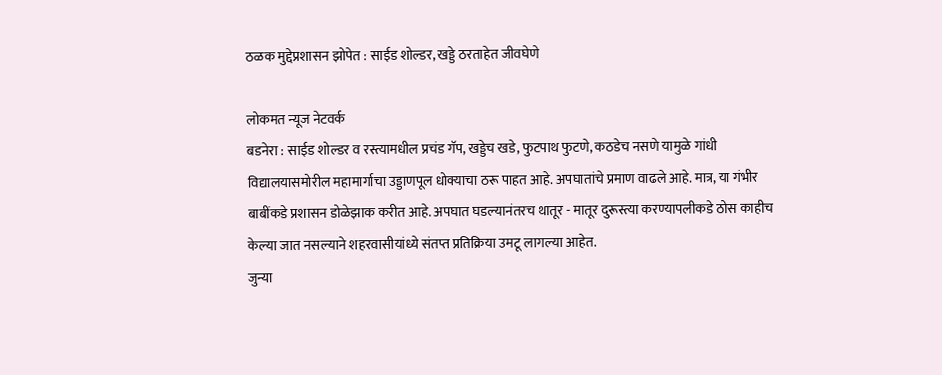ठळक मुद्देप्रशासन झोपेत : साईड शोल्डर, खड्डे ठरताहेत जीवघेणे

लोकमत न्यूज नेटवर्क
बडनेरा : साईड शोल्डर व रस्त्यामधील प्रचंड गॅप, खड्डेच खडे, फुटपाथ फुटणे, कठडेच नसणे यामुळे गांधी विद्यालयासमोरील महामार्गाचा उड्डाणपूल धोक्याचा ठरू पाहत आहे. अपघातांचे प्रमाण वाढले आहे. मात्र, या गंभीर बाबींकडे प्रशासन डोळेझाक करीत आहे. अपघात घडल्यानंतरच थातूर - मातूर दुरूस्त्या करण्यापलीकडे ठोस काहीच केल्या जात नसल्याने शहरवासीयांध्ये संतप्त प्रतिक्रिया उमटू लागल्या आहेत.
जुन्या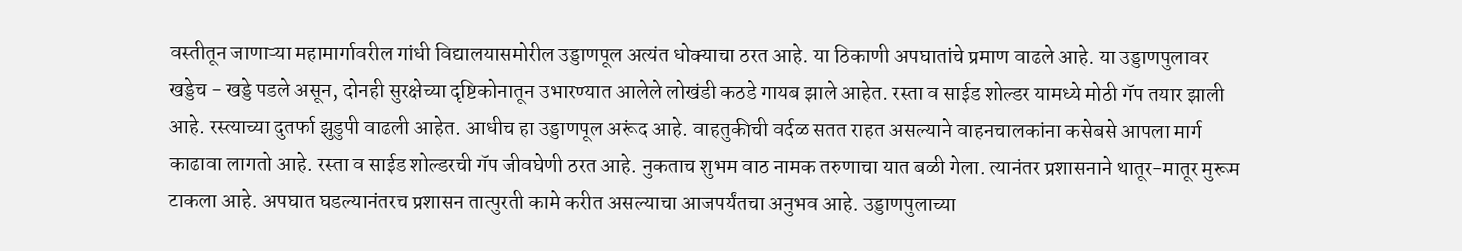वस्तीतून जाणाऱ्या महामार्गावरील गांधी विद्यालयासमोरील उड्डाणपूल अत्यंत धोक्याचा ठरत आहे. या ठिकाणी अपघातांचे प्रमाण वाढले आहे. या उड्डाणपुलावर खड्डेच - खड्डे पडले असून, दोनही सुरक्षेच्या दृष्टिकोनातून उभारण्यात आलेले लोखंडी कठडे गायब झाले आहेत. रस्ता व साईड शोल्डर यामध्ये मोठी गॅप तयार झाली आहे. रस्त्याच्या दुतर्फा झुडुपी वाढली आहेत. आधीच हा उड्डाणपूल अरूंद आहे. वाहतुकीची वर्दळ सतत राहत असल्याने वाहनचालकांना कसेबसे आपला मार्ग काढावा लागतो आहे. रस्ता व साईड शोल्डरची गॅप जीवघेणी ठरत आहे. नुकताच शुभम वाठ नामक तरुणाचा यात बळी गेला. त्यानंतर प्रशासनाने थातूर-मातूर मुरूम टाकला आहे. अपघात घडल्यानंतरच प्रशासन तात्पुरती कामे करीत असल्याचा आजपर्यंतचा अनुभव आहे. उड्डाणपुलाच्या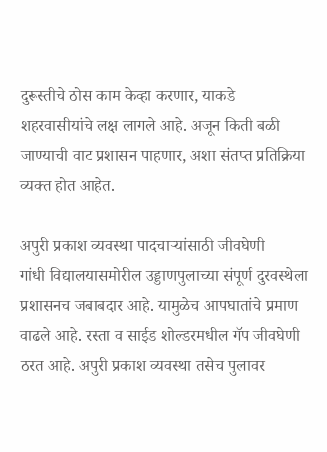दुरूस्तीचे ठोस काम केव्हा करणार, याकडे शहरवासीयांचे लक्ष लागले आहे. अजून किती बळी जाण्याची वाट प्रशासन पाहणार, अशा संतप्त प्रतिक्रिया व्यक्त होत आहेत.

अपुरी प्रकाश व्यवस्था पादचाऱ्यांसाठी जीवघेणी
गांधी विद्यालयासमोरील उड्डाणपुलाच्या संपूर्ण दुरवस्थेला प्रशासनच जबाबदार आहे. यामुळेच आपघातांचे प्रमाण वाढले आहे. रस्ता व साईड शोल्डरमधील गॅप जीवघेणी ठरत आहे. अपुरी प्रकाश व्यवस्था तसेच पुलावर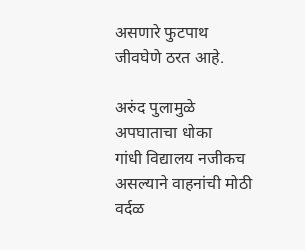असणारे फुटपाथ जीवघेणे ठरत आहे.

अरुंद पुलामुळे अपघाताचा धोका
गांधी विद्यालय नजीकच असल्याने वाहनांची मोठी वर्दळ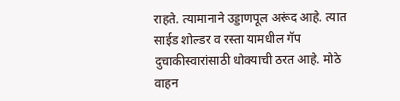राहते. त्यामानाने उड्डाणपूल अरूंद आहे. त्यात साईड शोल्डर व रस्ता यामधील गॅप दुचाकीस्वारांसाठी धोक्याची ठरत आहे. मोठे वाहन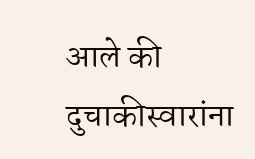आले की दुचाकीस्वारांना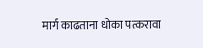मार्ग काढताना धोका पत्करावा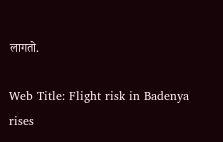लागतो.

Web Title: Flight risk in Badenya rises